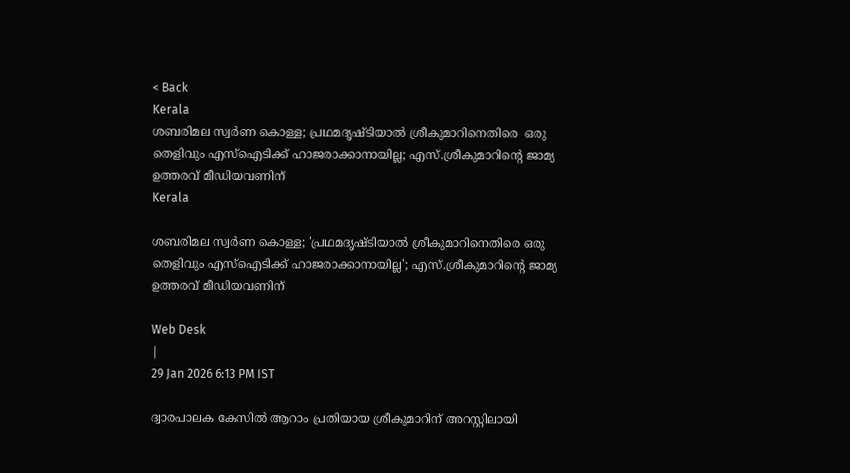< Back
Kerala
ശബരിമല സ്വർണ കൊള്ള; പ്രഥമദൃഷ്ടിയാൽ ശ്രീകുമാറിനെതിരെ  ഒരു തെളിവും എസ്‌ഐടിക്ക് ഹാജരാക്കാനായില്ല; എസ്.ശ്രീകുമാറിന്റെ ജാമ്യ ഉത്തരവ് മീഡിയവണിന്
Kerala

ശബരിമല സ്വർണ കൊള്ള; 'പ്രഥമദൃഷ്ടിയാൽ ശ്രീകുമാറിനെതിരെ ഒരു തെളിവും എസ്‌ഐടിക്ക് ഹാജരാക്കാനായില്ല'; എസ്.ശ്രീകുമാറിന്റെ ജാമ്യ ഉത്തരവ് മീഡിയവണിന്

Web Desk
|
29 Jan 2026 6:13 PM IST

ദ്വാരപാലക കേസിൽ ആറാം പ്രതിയായ ശ്രീകുമാറിന് അറസ്റ്റിലായി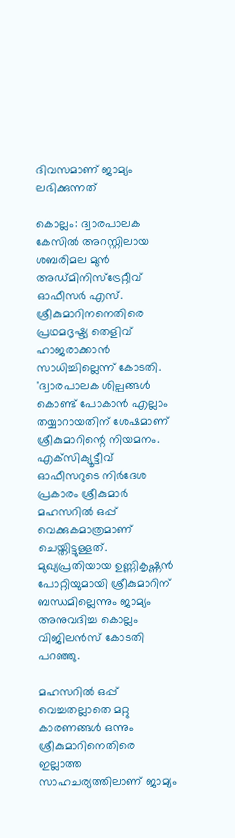ദിവസമാണ് ജാമ്യം ലഭിക്കുന്നത്

കൊല്ലം: ദ്വാരപാലക കേസിൽ അറസ്റ്റിലായ ശബരിമല മുൻ അഡ്മിനിസ്‌ട്രേറ്റീവ് ഓഫീസർ എസ്. ശ്രീകുമാറിനനെതിരെ പ്രഥമദൃഷ്ട്യ തെളിവ് ഹാജരാക്കാൻ സാധിച്ചില്ലെന്ന് കോടതി. 'ദ്വാരപാലക ശില്പങ്ങൾ കൊണ്ട് പോകാൻ എല്ലാം തയ്യാറായതിന് ശേഷമാണ് ശ്രീകുമാറിന്റെ നിയമനം. എക്‌സിക്യൂട്ടീവ് ഓഫീസറുടെ നിർദേശ പ്രകാരം ശ്രീകുമാർ മഹസറിൽ ഒപ്പ് വെക്കുകമാത്രമാണ് ചെയ്തിട്ടുള്ളത്. മുഖ്യപ്രതിയായ ഉണ്ണികൃഷ്ണൻ പോറ്റിയുമായി ശ്രീകുമാറിന് ബന്ധമില്ലെന്നും ജാമ്യം അനുവദിച്ച കൊല്ലം വിജിലൻസ് കോടതി പറഞ്ഞു.

മഹസറിൽ ഒപ്പ് വെച്ചതല്ലാതെ മറ്റു കാരണങ്ങൾ ഒന്നും ശ്രീകുമാറിനെതിരെ ഇല്ലാത്ത സാഹചര്യത്തിലാണ് ജാമ്യം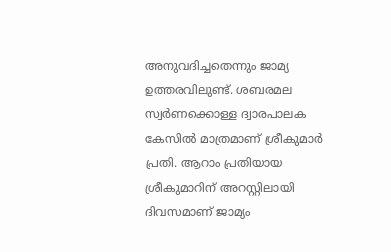അനുവദിച്ചതെന്നും ജാമ്യ ഉത്തരവിലുണ്ട്. ശബരമല സ്വർണക്കൊള്ള ദ്വാരപാലക കേസിൽ മാത്രമാണ് ശ്രീകുമാർ പ്രതി. ആറാം പ്രതിയായ ശ്രീകുമാറിന് അറസ്റ്റിലായി ദിവസമാണ് ജാമ്യം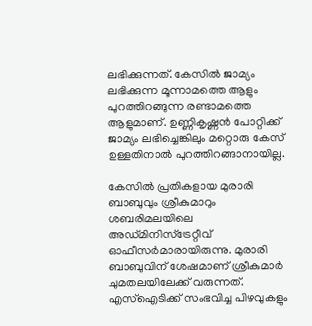ലഭിക്കുന്നത്. കേസിൽ ജാമ്യം ലഭിക്കുന്ന മൂന്നാമത്തെ ആളും പുറത്തിറങ്ങുന്ന രണ്ടാമത്തെ ആളുമാണ്. ഉണ്ണികൃഷ്ണൻ പോറ്റിക്ക് ജാമ്യം ലഭിച്ചെങ്കിലും മറ്റൊരു കേസ് ഉള്ളതിനാൽ പുറത്തിറങ്ങാനായില്ല.

കേസിൽ പ്രതികളായ മുരാരി ബാബുവും ശ്രീകുമാറും ശബരിമലയിലെ അഡ്മിനിസ്‌ട്രേറ്റീവ് ഓഫീസർമാരായിരുന്നു. മുരാരി ബാബുവിന് ശേഷമാണ് ശ്രീകുമാർ ചുമതലയിലേക്ക് വരുന്നത്. എസ്‌ഐടിക്ക് സംഭവിച്ച പിഴവുകളും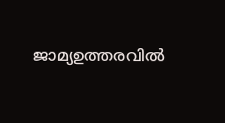ജാമ്യഉത്തരവിൽ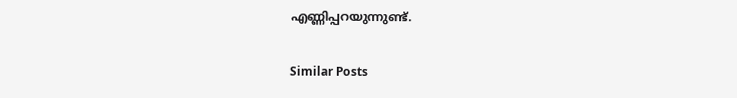എണ്ണിപ്പറയുന്നുണ്ട്.

Similar Posts